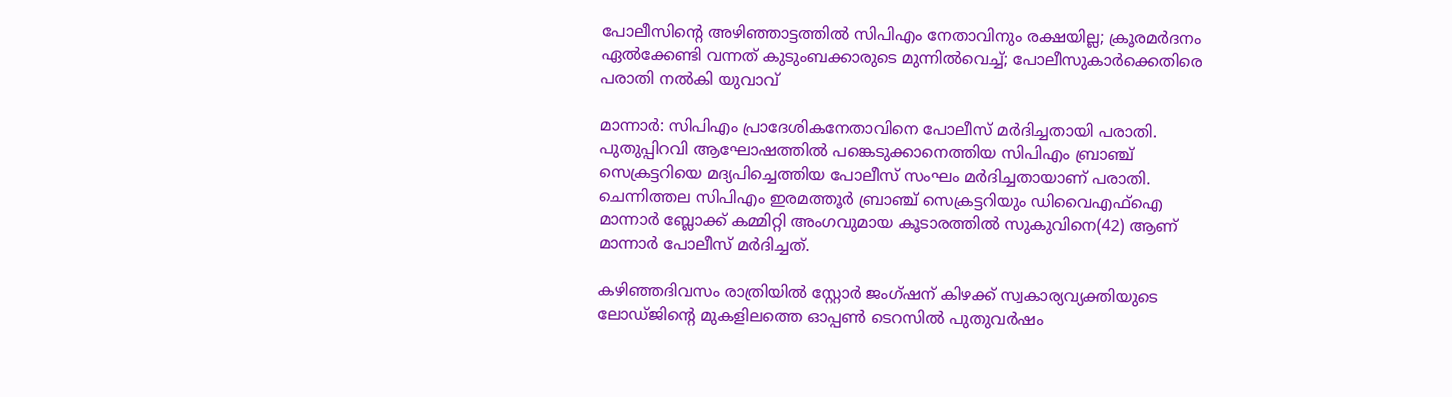പോലീസിന്‍റെ അഴിഞ്ഞാട്ടത്തിൽ സിപിഎം നേതാവിനും രക്ഷയില്ല; ക്രൂരമർദനം ഏൽക്കേണ്ടി വന്നത് കുടുംബക്കാരുടെ മുന്നിൽവെച്ച്; പോലീസുകാർക്കെതിരെ പരാതി നൽകി യുവാവ്

മാന്നാര്‍: സിപിഎം പ്രാദേശികനേതാവിനെ പോലീസ് മർദിച്ചതായി പരാതി. പുതുപ്പിറവി ആഘോഷത്തില്‍ പങ്കെടുക്കാനെത്തിയ സിപിഎം ബ്രാഞ്ച് സെക്രട്ടറിയെ മദ്യപിച്ചെത്തിയ പോലീസ് സംഘം മര്‍ദിച്ചതായാണ് പരാതി. ചെന്നിത്തല സിപിഎം ഇരമത്തൂര്‍ ബ്രാഞ്ച് സെക്രട്ടറിയും ഡിവൈഎഫ്ഐ മാന്നാര്‍ ബ്ലോക്ക് കമ്മിറ്റി അംഗവുമായ കൂടാരത്തില്‍ സുകുവിനെ(42) ആണ് മാന്നാര്‍ പോലീസ് മര്‍ദിച്ചത്.

കഴിഞ്ഞദിവസം രാത്രിയിൽ സ്റ്റോര്‍ ജംഗ്ഷന് കിഴക്ക് സ്വകാര്യവ്യക്തിയുടെ ലോഡ്ജിന്‍റെ മുകളിലത്തെ ഓപ്പണ്‍ ടെറസില്‍ പുതുവര്‍ഷം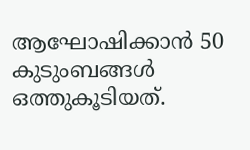ആഘോഷിക്കാന്‍ 50 കുടുംബങ്ങള്‍ ഒത്തുകൂടിയത്.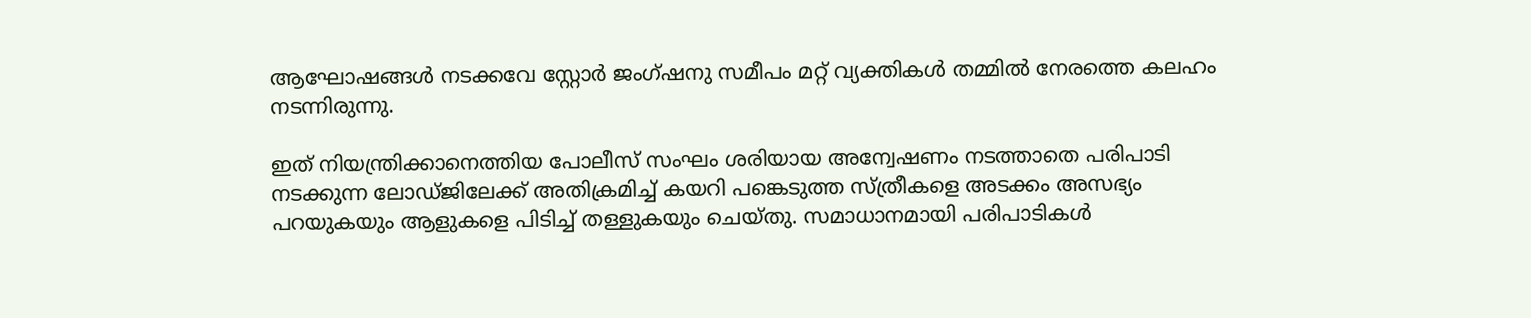ആഘോഷങ്ങള്‍ നടക്കവേ സ്റ്റോര്‍ ജംഗ്ഷനു സമീപം മറ്റ് വ്യക്തികള്‍ തമ്മില്‍ നേരത്തെ കലഹം നടന്നിരുന്നു.

ഇത് നിയന്ത്രിക്കാനെത്തിയ പോലീസ് സംഘം ശരിയായ അന്വേഷണം നടത്താതെ പരിപാടി നടക്കുന്ന ലോഡ്ജിലേക്ക് അതിക്രമിച്ച് കയറി പങ്കെടുത്ത സ്ത്രീകളെ അടക്കം അസഭ്യം പറയുകയും ആളുകളെ പിടിച്ച് തള്ളുകയും ചെയ്തു. സമാധാനമായി പരിപാടികള്‍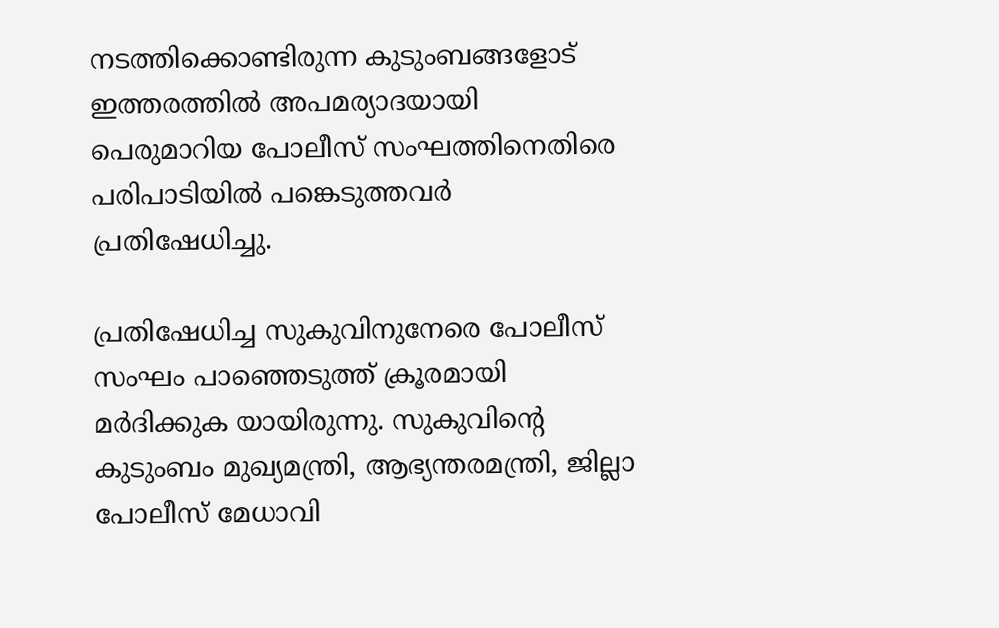നടത്തിക്കൊണ്ടിരുന്ന കുടുംബങ്ങളോട് ഇത്തരത്തില്‍ അപമര്യാദയായി പെരുമാറിയ പോലീസ് സംഘത്തിനെതിരെ പരിപാടിയില്‍ പങ്കെടുത്തവര്‍ പ്രതിഷേധിച്ചു.

പ്രതിഷേധിച്ച സുകുവിനുനേരെ പോലീസ് സംഘം പാഞ്ഞെടുത്ത് ക്രൂരമായി മര്‍ദിക്കുക യായിരുന്നു. സുകുവിന്‍റെ കുടുംബം മുഖ്യമന്ത്രി, ആഭ്യന്തരമന്ത്രി, ജില്ലാ പോലീസ് മേധാവി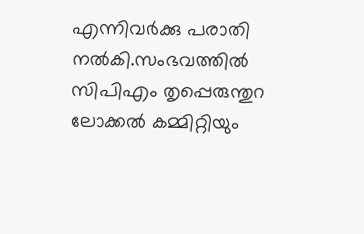എന്നിവര്‍ക്കു പരാതി നല്‍കി.സംഭവത്തില്‍ സിപിഎം തൃപ്പെരുന്തുറ ലോക്കല്‍ കമ്മിറ്റിയും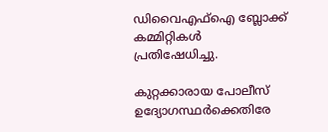ഡിവൈഎഫ്ഐ ബ്ലോക്ക് കമ്മിറ്റികള്‍ പ്രതിഷേധിച്ചു.

കുറ്റക്കാരായ പോലീസ് ഉദ്യോഗസ്ഥർക്കെതിരേ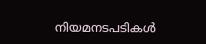നിയമനടപടികള്‍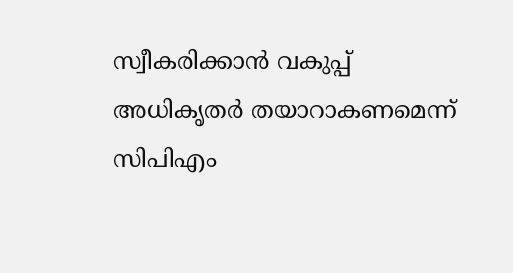സ്വീകരിക്കാന്‍ വകുപ്പ് അധികൃതര്‍ തയാറാകണമെന്ന് സിപിഎം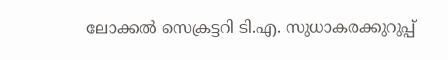ലോക്കല്‍ സെക്രട്ടറി ടി.എ. സുധാകരക്കുറുപ്പ്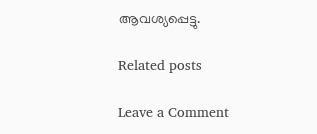ആവശ്യപ്പെട്ടു.

Related posts

Leave a Comment